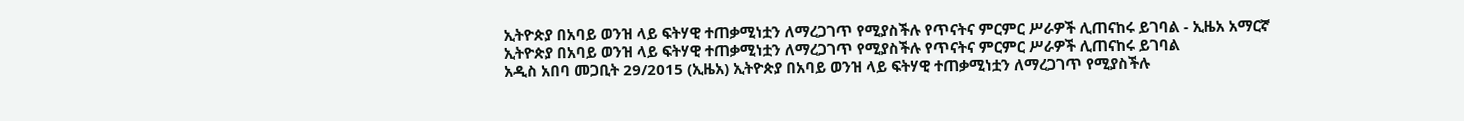ኢትዮጵያ በአባይ ወንዝ ላይ ፍትሃዊ ተጠቃሚነቷን ለማረጋገጥ የሚያስችሉ የጥናትና ምርምር ሥራዎች ሊጠናከሩ ይገባል - ኢዜአ አማርኛ
ኢትዮጵያ በአባይ ወንዝ ላይ ፍትሃዊ ተጠቃሚነቷን ለማረጋገጥ የሚያስችሉ የጥናትና ምርምር ሥራዎች ሊጠናከሩ ይገባል
አዲስ አበባ መጋቢት 29/2015 (ኢዜአ) ኢትዮጵያ በአባይ ወንዝ ላይ ፍትሃዊ ተጠቃሚነቷን ለማረጋገጥ የሚያስችሉ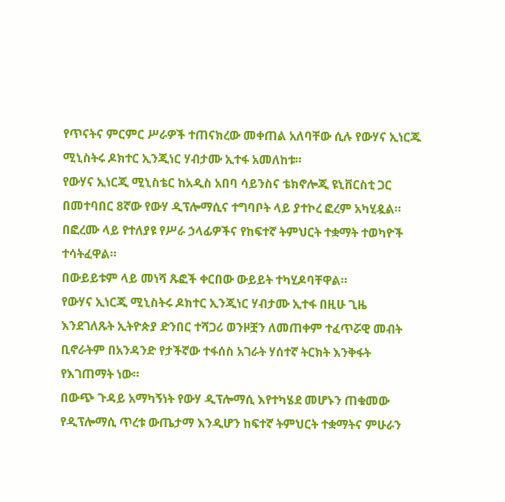የጥናትና ምርምር ሥራዎች ተጠናክረው መቀጠል አለባቸው ሲሉ የውሃና ኢነርጁ ሚኒስትሩ ዶክተር ኢንጂነር ሃብታሙ ኢተፋ አመለከቱ።
የውሃና ኢነርጂ ሚኒስቴር ከአዲስ አበባ ሳይንስና ቴክኖሎጂ ዩኒቨርስቲ ጋር በመተባበር 8ኛው የውሃ ዲፕሎማሲና ተግባቦት ላይ ያተኮረ ፎረም አካሂዷል።
በፎረሙ ላይ የተለያዩ የሥራ ኃላፊዎችና የከፍተኛ ትምህርት ተቋማት ተወካዮች ተሳትፈዋል።
በውይይቱም ላይ መነሻ ጹፎች ቀርበው ውይይት ተካሂዶባቸዋል።
የውሃና ኢነርጂ ሚኒስትሩ ዶክተር ኢንጂነር ሃብታሙ ኢተፋ በዚሁ ጊዜ እንደገለጹት ኢትዮጵያ ድንበር ተሻጋሪ ወንዞቿን ለመጠቀም ተፈጥሯዊ መብት ቢኖራትም በአንዳንድ የታችኛው ተፋሰስ አገራት ሃሰተኛ ትርክት እንቅፋት የእገጠማት ነው።
በውጭ ጉዳይ አማካኝነት የውሃ ዲፕሎማሲ እየተካሄደ መሆኑን ጠቁመው የዲፕሎማሲ ጥረቱ ውጤታማ እንዲሆን ከፍተኛ ትምህርት ተቋማትና ምሁራን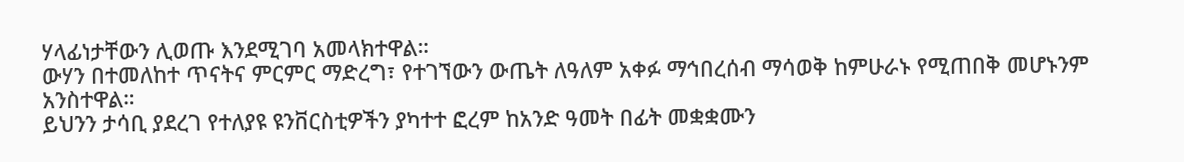ሃላፊነታቸውን ሊወጡ እንደሚገባ አመላክተዋል።
ውሃን በተመለከተ ጥናትና ምርምር ማድረግ፣ የተገኘውን ውጤት ለዓለም አቀፉ ማኅበረሰብ ማሳወቅ ከምሁራኑ የሚጠበቅ መሆኑንም አንስተዋል።
ይህንን ታሳቢ ያደረገ የተለያዩ ዩንቨርስቲዎችን ያካተተ ፎረም ከአንድ ዓመት በፊት መቋቋሙን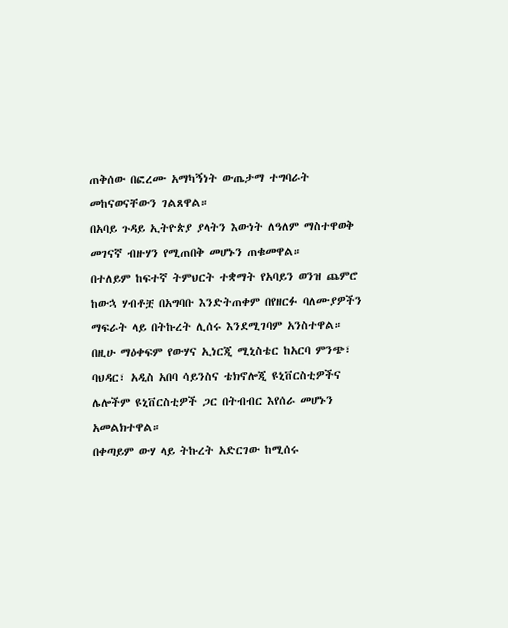ጠቅሰው በፎረሙ አማካኝነት ውጤታማ ተግባራት መከናወናቸውን ገልጸዋል።
በአባይ ጉዳይ ኢትዮጵያ ያላትን እውነት ለዓለም ማስተዋወቅ መገናኛ ብዙሃን የሚጠበቅ መሆኑን ጠቁመዋል።
በተለይም ከፍተኛ ትምህርት ተቋማት የአባይን ወንዝ ጨምሮ ከውኋ ሃብቶቿ በአግባቡ እንድትጠቀም በየዘርፉ ባለሙያዎችን ማፍራት ላይ በትኩረት ሊሰሩ እንደሚገባም አንስተዋል።
በዚሁ ማዕቀፍም የውሃና ኢነርጂ ሚኒስቴር ከአርባ ምንጭ፣ ባህዳር፣ አዲስ አበባ ሳይንስና ቴክኖሎጂ ዩኒቨርስቲዎችና ሌሎችም ዩኒቨርስቲዎች ጋር በትብብር እየሰራ መሆኑን አመልክተዋል።
በቀጣይም ውሃ ላይ ትኩረት አድርገው ከሚሰሩ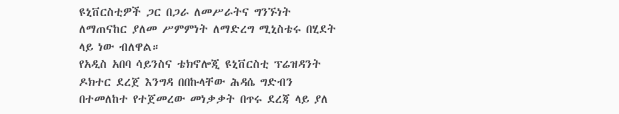ዩኒቨርስቲዎች ጋር በጋራ ለመሥራትና ግንኙነት ለማጠናከር ያለመ ሥምምነት ለማድረግ ሚኒስቴሩ በሂደት ላይ ነው ብለዋል።
የአዲስ አበባ ሳይንስና ቴክኖሎጂ ዩኒቨርስቲ ፕሬዝዳንት ዶክተር ደረጀ እንግዳ በበኩላቸው ሕዳሴ ግድብን በተመለከተ የተጀመረው መነቃቃት በጥሩ ደረጃ ላይ ያለ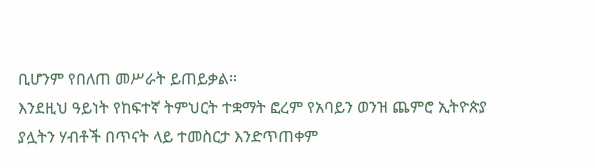ቢሆንም የበለጠ መሥራት ይጠይቃል።
እንደዚህ ዓይነት የከፍተኛ ትምህርት ተቋማት ፎረም የአባይን ወንዝ ጨምሮ ኢትዮጵያ ያሏትን ሃብቶች በጥናት ላይ ተመስርታ እንድጥጠቀም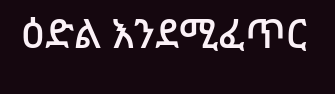ዕድል እንደሚፈጥር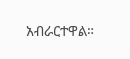አብራርተዋል።